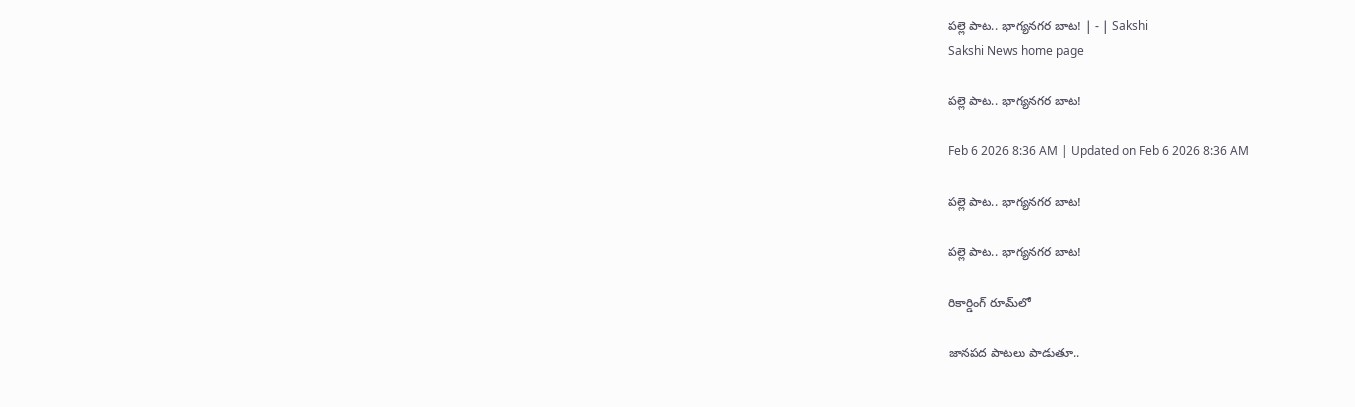పల్లె పాట.. భాగ్యనగర బాట! | - | Sakshi
Sakshi News home page

పల్లె పాట.. భాగ్యనగర బాట!

Feb 6 2026 8:36 AM | Updated on Feb 6 2026 8:36 AM

పల్లె పాట.. భాగ్యనగర బాట!

పల్లె పాట.. భాగ్యనగర బాట!

రికార్డింగ్‌ రూమ్‌లో

జానపద పాటలు పాడుతూ..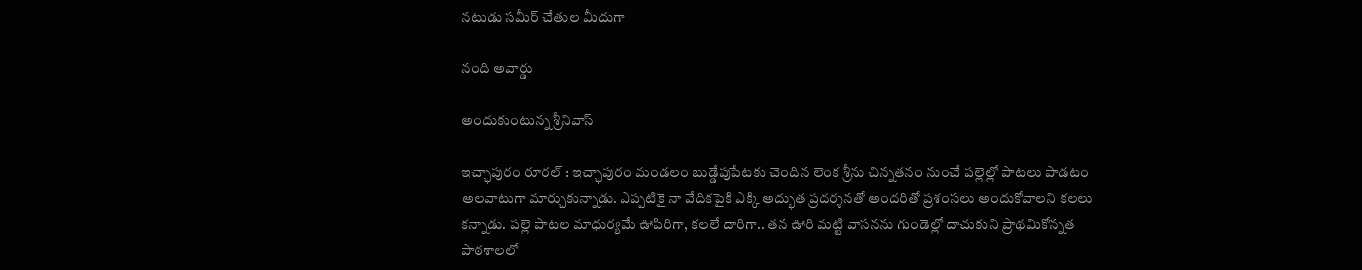నటుడు సమీర్‌ చేతుల మీదుగా

నంది అవార్డు

అందుకుంటున్న శ్రీనివాస్‌

ఇచ్ఛాపురం రూరల్‌ : ఇచ్ఛాపురం మండలం బుడ్డేపుపేటకు చెందిన లెంక శ్రీను చిన్నతనం నుంచే పల్లెల్లో పాటలు పాడటం అలవాటుగా మార్చుకున్నాడు. ఎప్పటికై నా వేదికపైకి ఎక్కి అద్భుత ప్రదర్శనతో అందరితో ప్రశంసలు అందుకోవాలని కలలు కన్నాడు. పల్లె పాటల మాధుర్యమే ఊపిరిగా, కలలే దారిగా.. తన ఊరి మట్టి వాసనను గుండెల్లో దాచుకుని ప్రాథమికోన్నత పాఠశాలలో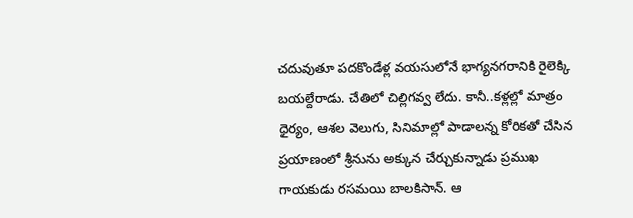చదువుతూ పదకొండేళ్ల వయసులోనే భాగ్యనగరానికి రైలెక్కి బయల్దేరాడు. చేతిలో చిల్లిగవ్వ లేదు. కానీ..కళ్లల్లో మాత్రం ధైర్యం, ఆశల వెలుగు, సినిమాల్లో పాడాలన్న కోరికతో చేసిన ప్రయాణంలో శ్రీనును అక్కున చేర్చుకున్నాడు ప్రముఖ గాయకుడు రసమయి బాలకిసాన్‌. ఆ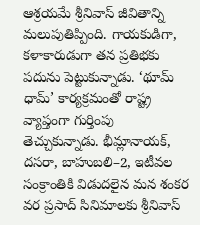ఆశ్రయమే శ్రీనివాస్‌ జీవితాన్ని మలుపుతిప్పింది. గాయకుడిగా, కళాకారుడుగా తన ప్రతిభకు పదును పెట్టుకున్నాడు. ‘థూమ్‌ ధామ్‌’ కార్యక్రమంతో రాష్ట్ర వ్యాప్తంగా గుర్తింపు తెచ్చుకున్నాడు. భీమ్లానాయక్‌, దసరా, బాహుబలి–2, ఇటీవల సంక్రాంతికి విడుదలైన మన శంకర వర ప్రసాద్‌ సినిమాలకు శ్రీనివాస్‌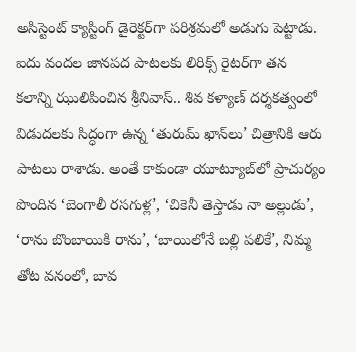అసిస్టెంట్‌ క్యాస్టింగ్‌ డైరెక్టర్‌గా పరిశ్రమలో అడుగు పెట్టాడు. ఐదు వందల జానపద పాటలకు లిరిక్స్‌ రైటర్‌గా తన కలాన్ని ఝులిపించిన శ్రీనివాస్‌.. శివ కళ్యాణ్‌ దర్శకత్వంలో విడుదలకు సిద్ధంగా ఉన్న ‘తురుమ్‌ ఖాన్‌లు’ చిత్రానికి ఆరు పాటలు రాశాడు. అంతే కాకుండా యూట్యూబ్‌లో ప్రాచుర్యం పొందిన ‘బెంగాలీ రసగుళ్ల’, ‘చికెనీ తెస్తాడు నా అల్లుడు’, ‘రాను బొంబాయికి రాను’, ‘బాయిలోనే బల్లి పలికే’, నిమ్మ తోట వనంలో, బావ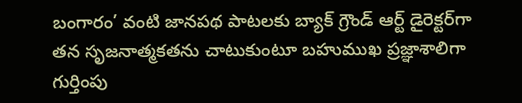బంగారం’ వంటి జానపథ పాటలకు బ్యాక్‌ గ్రౌండ్‌ ఆర్ట్‌ డైరెక్టర్‌గా తన సృజనాత్మకతను చాటుకుంటూ బహుముఖ ప్రజ్ఞాశాలిగా గుర్తింపు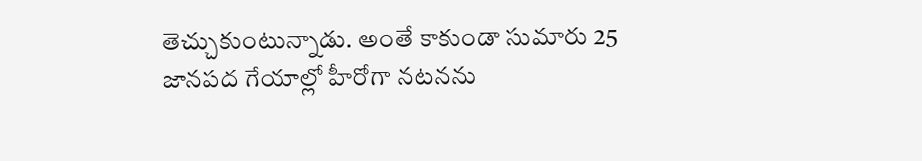తెచ్చుకుంటున్నాడు. అంతే కాకుండా సుమారు 25 జానపద గేయాల్లో హీరోగా నటనను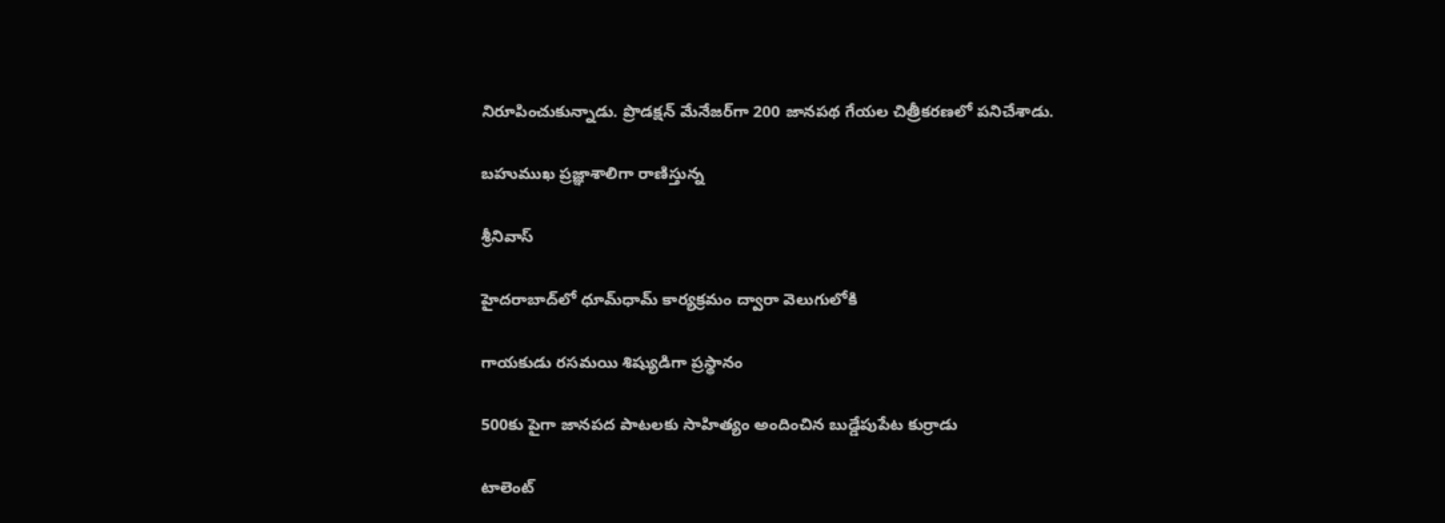నిరూపించుకున్నాడు. ప్రొడక్షన్‌ మేనేజర్‌గా 200 జానపథ గేయల చిత్రీకరణలో పనిచేశాడు.

బహుముఖ ప్రజ్ఞాశాలిగా రాణిస్తున్న

శ్రీనివాస్‌

హైదరాబాద్‌లో ధూమ్‌ధామ్‌ కార్యక్రమం ద్వారా వెలుగులోకి

గాయకుడు రసమయి శిష్యుడిగా ప్రస్థానం

500కు పైగా జానపద పాటలకు సాహిత్యం అందించిన బుడ్డేపుపేట కుర్రాడు

టాలెంట్‌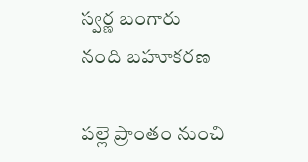స్వర్ణ బంగారు నంది బహూకరణ

పల్లె ప్రాంతం నుంచి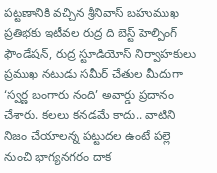పట్టణానికి వచ్చిన శ్రీనివాస్‌ బహుముఖ ప్రతిభకు ఇటీవల రుద్ర ది బెస్ట్‌ హెల్పింగ్‌ ఫౌండేషన్‌, రుద్ర స్టూడియోస్‌ నిర్వాహకులు ప్రముఖ నటుడు సమీర్‌ చేతుల మీదుగా ‘స్వర్ణ బంగారు నంది’ అవార్డు ప్రదానం చేశారు. కలలు కనడమే కాదు.. వాటిని నిజం చేయాలన్న పట్టుదల ఉంటే పల్లె నుంచి భాగ్యనగరం దాక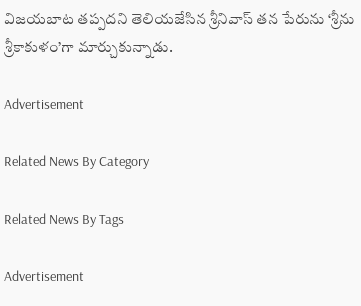విజయబాట తప్పదని తెలియజేసిన శ్రీనివాస్‌ తన పేరును ‘శ్రీను శ్రీకాకుళం’గా మార్చుకున్నాడు.

Advertisement

Related News By Category

Related News By Tags

Advertisement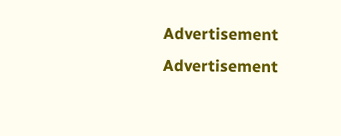Advertisement
Advertisement